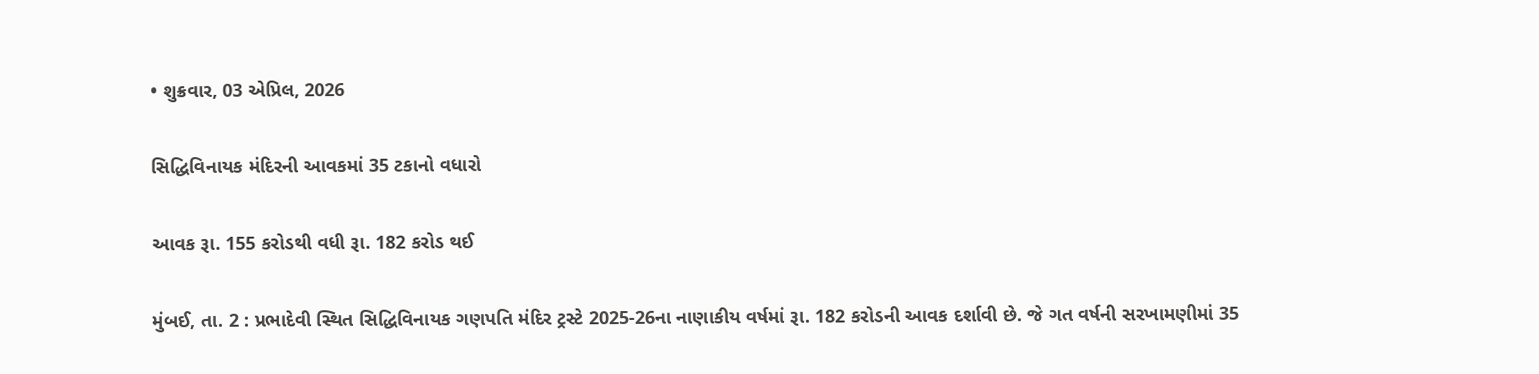• શુક્રવાર, 03 એપ્રિલ, 2026

સિદ્ધિવિનાયક મંદિરની આવકમાં 35 ટકાનો વધારો

આવક રૂા. 155 કરોડથી વધી રૂા. 182 કરોડ થઈ

મુંબઈ, તા. 2 : પ્રભાદેવી સ્થિત સિદ્ધિવિનાયક ગણપતિ મંદિર ટ્રસ્ટે 2025-26ના નાણાકીય વર્ષમાં રૂા. 182 કરોડની આવક દર્શાવી છે. જે ગત વર્ષની સરખામણીમાં 35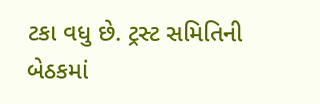ટકા વધુ છે. ટ્રસ્ટ સમિતિની બેઠકમાં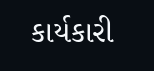કાર્યકારી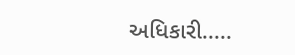અધિકારી.....